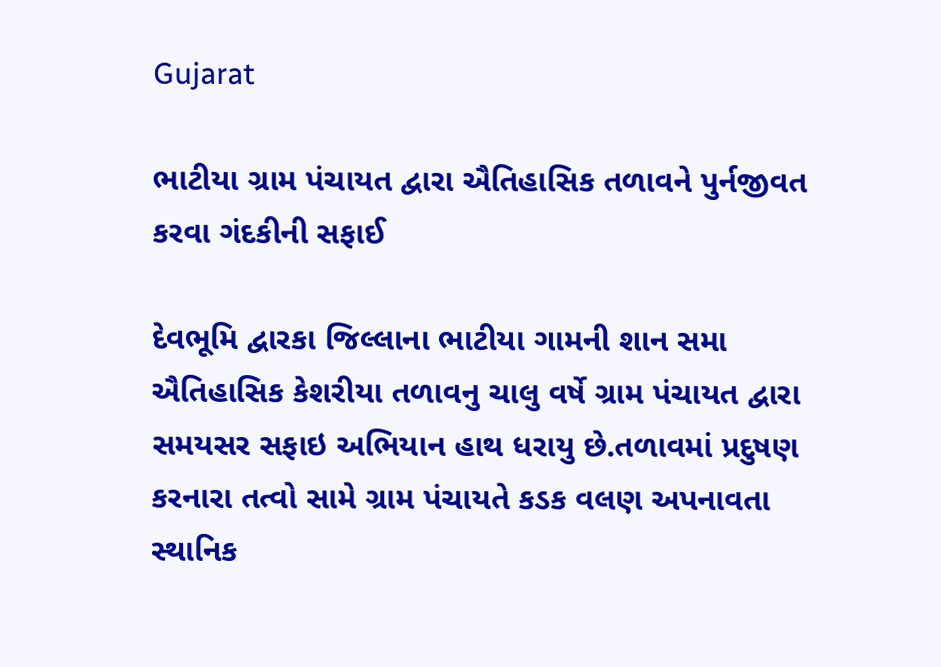Gujarat

ભાટીયા ગ્રામ પંચાયત દ્વારા ઐતિહાસિક તળાવને પુર્નજીવત કરવા ગંદકીની સફાઈ

દેવભૂમિ દ્વારકા જિલ્લાના ભાટીયા ગામની શાન સમા ઐતિહાસિક કેશરીયા તળાવનુ ચાલુ વર્ષે ગ્રામ પંચાયત દ્વારા સમયસર સફાઇ અભિયાન હાથ ધરાયુ છે.તળાવમાં પ્રદુષણ કરનારા તત્વો સામે ગ્રામ પંચાયતે કડક વલણ અપનાવતા સ્થાનિક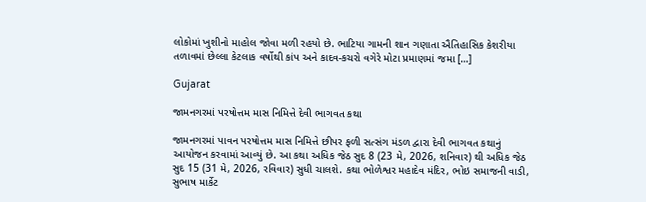લોકોમાં ખુશીનો માહોલ જોવા મળી રહયો છે. ભાટિયા ગામની શાન ગણાતા ઐતિહાસિક કેશરીયા તળાવમાં છેલ્લા કેટલાક વર્ષોથી કાંપ અને કાદવ-કચરો વગેરે મોટા પ્રમાણમાં જમા […]

Gujarat

જામનગરમાં પરષોત્તમ માસ નિમિત્તે દેવી ભાગવત કથા

જામનગરમાં પાવન પરષોત્તમ માસ નિમિત્તે છીપર ફળી સત્સંગ મંડળ દ્વારા દેવી ભાગવત કથાનું આયોજન કરવામાં આવ્યું છે. આ કથા અધિક જેઠ સુદ 8 (23 મે, 2026, શનિવાર) થી અધિક જેઠ સુદ 15 (31 મે, 2026, રવિવાર) સુધી ચાલશે. કથા ભોળેશ્વર મહાદેવ મંદિર, ભોઇ સમાજની વાડી, સુભાષ માર્કેટ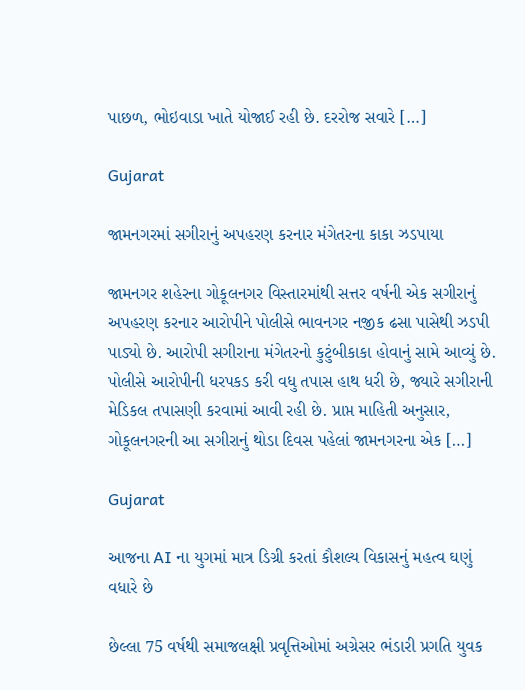પાછળ, ભોઇવાડા ખાતે યોજાઈ રહી છે. દરરોજ સવારે […]

Gujarat

જામનગરમાં સગીરાનું અપહરણ કરનાર મંગેતરના કાકા ઝડપાયા

જામનગર શહેરના ગોકૂલનગર વિસ્તારમાંથી સત્તર વર્ષની એક સગીરાનું અપહરણ કરનાર આરોપીને પોલીસે ભાવનગર નજીક ઢસા પાસેથી ઝડપી પાડ્યો છે. આરોપી સગીરાના મંગેતરનો કુટુંબીકાકા હોવાનું સામે આવ્યું છે. પોલીસે આરોપીની ધરપકડ કરી વધુ તપાસ હાથ ધરી છે, જ્યારે સગીરાની મેડિકલ તપાસણી કરવામાં આવી રહી છે. પ્રાપ્ત માહિતી અનુસાર, ગોકૂલનગરની આ સગીરાનું થોડા દિવસ પહેલાં જામનગરના એક […]

Gujarat

આજના AI ના યુગમાં માત્ર ડિગ્રી કરતાં કૌશલ્ય વિકાસનું મહત્વ ઘણું વધારે છે

છેલ્લા 75 વર્ષથી સમાજલક્ષી પ્રવૃત્તિઓમાં અગ્રેસર ભંડારી પ્રગતિ યુવક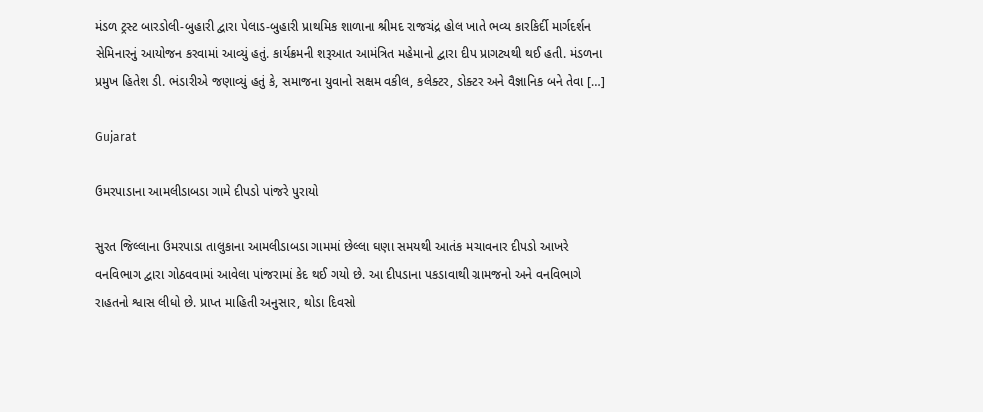મંડળ ટ્રસ્ટ બારડોલી-બુહારી દ્વારા પેલાડ-બુહારી પ્રાથમિક શાળાના શ્રીમદ રાજચંદ્ર હોલ ખાતે ભવ્ય કારકિર્દી માર્ગદર્શન સેમિનારનું આયોજન કરવામાં આવ્યું હતું. કાર્યક્રમની શરૂઆત આમંત્રિત મહેમાનો દ્વારા દીપ પ્રાગટ્યથી થઈ હતી. મંડળના પ્રમુખ હિતેશ ડી. ભંડારીએ જણાવ્યું હતું કે, સમાજના યુવાનો સક્ષમ વકીલ, કલેક્ટર, ડોક્ટર અને વૈજ્ઞાનિક બને તેવા […]

Gujarat

ઉમરપાડાના આમલીડાબડા ગામે દીપડો પાંજરે પુરાયો

સુરત જિલ્લાના ઉમરપાડા તાલુકાના આમલીડાબડા ગામમાં છેલ્લા ઘણા સમયથી આતંક મચાવનાર દીપડો આખરે વનવિભાગ દ્વારા ગોઠવવામાં આવેલા પાંજરામાં કેદ થઈ ગયો છે. આ દીપડાના પકડાવાથી ગ્રામજનો અને વનવિભાગે રાહતનો શ્વાસ લીધો છે. પ્રાપ્ત માહિતી અનુસાર, થોડા દિવસો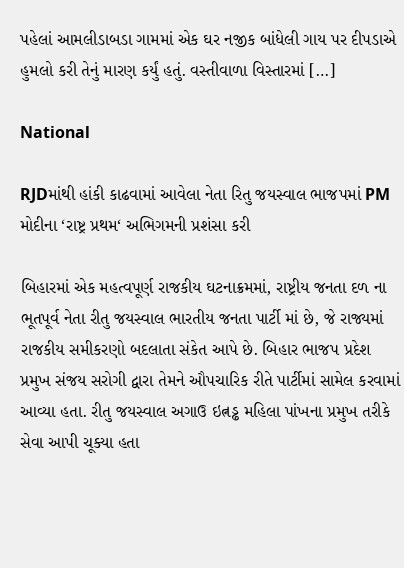પહેલાં આમલીડાબડા ગામમાં એક ઘર નજીક બાંધેલી ગાય પર દીપડાએ હુમલો કરી તેનું મારણ કર્યું હતું. વસ્તીવાળા વિસ્તારમાં […]

National

RJDમાંથી હાંકી કાઢવામાં આવેલા નેતા રિતુ જયસ્વાલ ભાજપમાં PM મોદીના ‘રાષ્ટ્ર પ્રથમ‘ અભિગમની પ્રશંસા કરી

બિહારમાં એક મહત્વપૂર્ણ રાજકીય ઘટનાક્રમમાં, રાષ્ટ્રીય જનતા દળ ના ભૂતપૂર્વ નેતા રીતુ જયસ્વાલ ભારતીય જનતા પાર્ટી માં છે, જે રાજ્યમાં રાજકીય સમીકરણો બદલાતા સંકેત આપે છે. બિહાર ભાજપ પ્રદેશ પ્રમુખ સંજય સરોગી દ્વારા તેમને ઔપચારિક રીતે પાર્ટીમાં સામેલ કરવામાં આવ્યા હતા. રીતુ જયસ્વાલ અગાઉ ઇત્નડ્ઢ મહિલા પાંખના પ્રમુખ તરીકે સેવા આપી ચૂક્યા હતા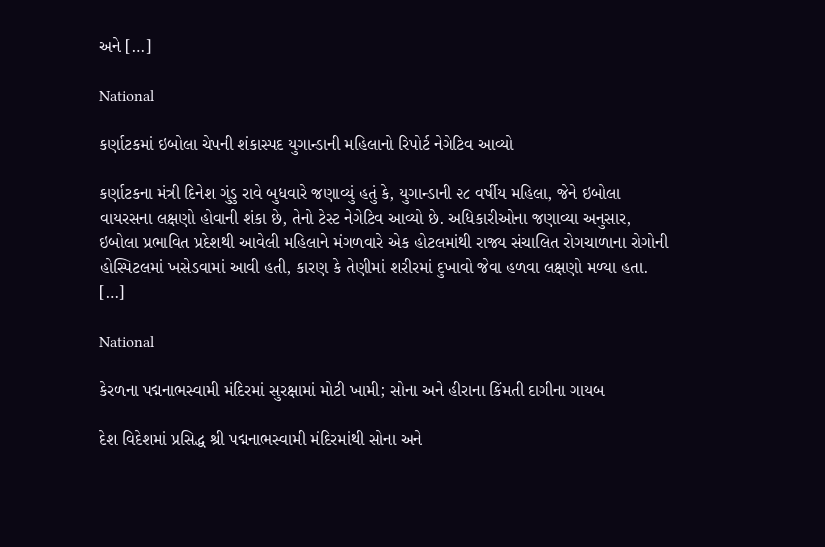અને […]

National

કર્ણાટકમાં ઇબોલા ચેપની શંકાસ્પદ યુગાન્ડાની મહિલાનો રિપોર્ટ નેગેટિવ આવ્યો

કર્ણાટકના મંત્રી દિનેશ ગુંડુ રાવે બુધવારે જણાવ્યું હતું કે, યુગાન્ડાની ૨૮ વર્ષીય મહિલા, જેને ઇબોલા વાયરસના લક્ષણો હોવાની શંકા છે, તેનો ટેસ્ટ નેગેટિવ આવ્યો છે. અધિકારીઓના જણાવ્યા અનુસાર, ઇબોલા પ્રભાવિત પ્રદેશથી આવેલી મહિલાને મંગળવારે એક હોટલમાંથી રાજ્ય સંચાલિત રોગચાળાના રોગોની હોસ્પિટલમાં ખસેડવામાં આવી હતી, કારણ કે તેણીમાં શરીરમાં દુખાવો જેવા હળવા લક્ષણો મળ્યા હતા. […]

National

કેરળના પદ્મનાભસ્વામી મંદિરમાં સુરક્ષામાં મોટી ખામી; સોના અને હીરાના કિંમતી દાગીના ગાયબ

દેશ વિદેશમાં પ્રસિદ્ધ શ્રી પદ્મનાભસ્વામી મંદિરમાંથી સોના અને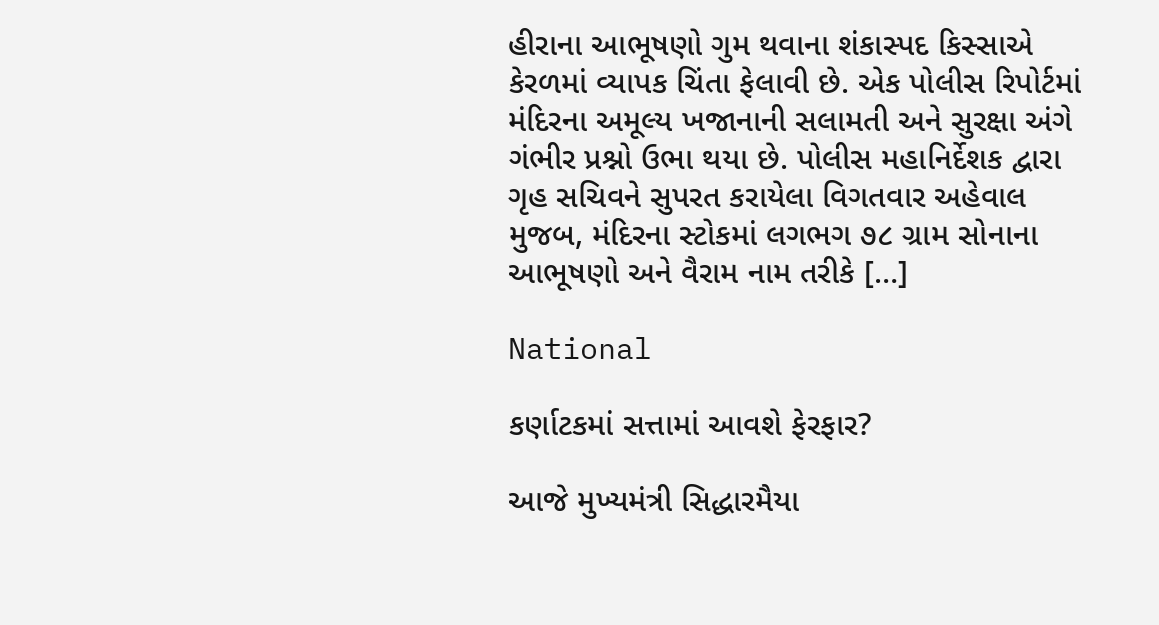હીરાના આભૂષણો ગુમ થવાના શંકાસ્પદ કિસ્સાએ કેરળમાં વ્યાપક ચિંતા ફેલાવી છે. એક પોલીસ રિપોર્ટમાં મંદિરના અમૂલ્ય ખજાનાની સલામતી અને સુરક્ષા અંગે ગંભીર પ્રશ્નો ઉભા થયા છે. પોલીસ મહાનિર્દેશક દ્વારા ગૃહ સચિવને સુપરત કરાયેલા વિગતવાર અહેવાલ મુજબ, મંદિરના સ્ટોકમાં લગભગ ૭૮ ગ્રામ સોનાના આભૂષણો અને વૈરામ નામ તરીકે […]

National

કર્ણાટકમાં સત્તામાં આવશે ફેરફાર?

આજે મુખ્યમંત્રી સિદ્ધારમૈયા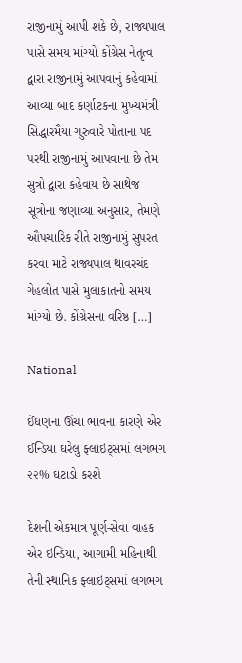રાજીનામું આપી શકે છે, રાજ્યપાલ પાસે સમય માંગ્યો કોંગ્રેસ નેતૃત્વ દ્વારા રાજીનામું આપવાનું કહેવામાં આવ્યા બાદ કર્ણાટકના મુખ્યમંત્રી સિદ્ધારમૈયા ગુરુવારે પોતાના પદ પરથી રાજીનામું આપવાના છે તેમ સુત્રો દ્વારા કહેવાય છે સાથેજ સૂત્રોના જણાવ્યા અનુસાર, તેમણે ઔપચારિક રીતે રાજીનામું સુપરત કરવા માટે રાજ્યપાલ થાવરચંદ ગેહલોત પાસે મુલાકાતનો સમય માંગ્યો છે. કોંગ્રેસના વરિષ્ઠ […]

National

ઈંધણના ઊંચા ભાવના કારણે એર ઈન્ડિયા ઘરેલુ ફ્લાઇટ્સમાં લગભગ ૨૨% ઘટાડો કરશે

દેશની એકમાત્ર પૂર્ણ-સેવા વાહક એર ઇન્ડિયા, આગામી મહિનાથી તેની સ્થાનિક ફ્લાઇટ્સમાં લગભગ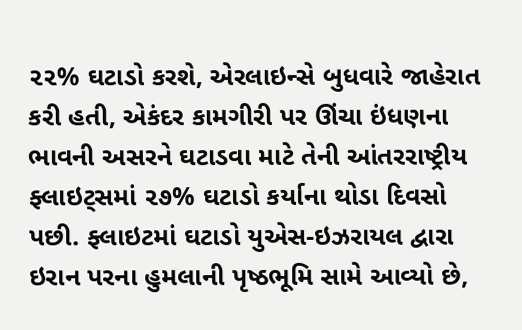૨૨% ઘટાડો કરશે, એરલાઇન્સે બુધવારે જાહેરાત કરી હતી, એકંદર કામગીરી પર ઊંચા ઇંધણના ભાવની અસરને ઘટાડવા માટે તેની આંતરરાષ્ટ્રીય ફ્લાઇટ્સમાં ૨૭% ઘટાડો કર્યાના થોડા દિવસો પછી. ફ્લાઇટમાં ઘટાડો યુએસ-ઇઝરાયલ દ્વારા ઇરાન પરના હુમલાની પૃષ્ઠભૂમિ સામે આવ્યો છે,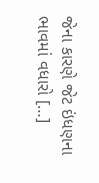જેના કારણે જેટ ઇંધણના ભાવમાં વધારો […]